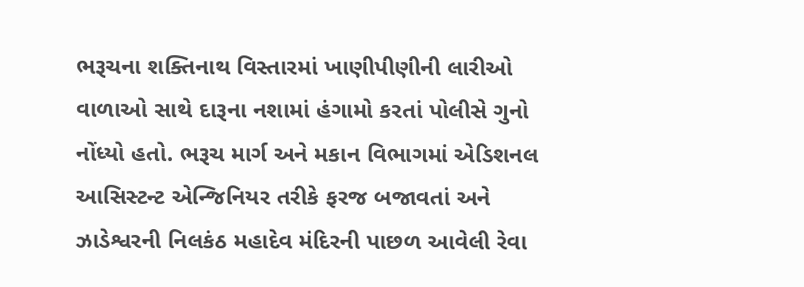ભરૂચના શક્તિનાથ વિસ્તારમાં ખાણીપીણીની લારીઓ વાળાઓ સાથે દારૂના નશામાં હંગામો કરતાં પોલીસે ગુનો નોંધ્યો હતો. ભરૂચ માર્ગ અને મકાન વિભાગમાં એડિશનલ આસિસ્ટન્ટ એન્જિનિયર તરીકે ફરજ બજાવતાં અને ઝાડેશ્વરની નિલકંઠ મહાદેવ મંદિરની પાછળ આવેલી રેવા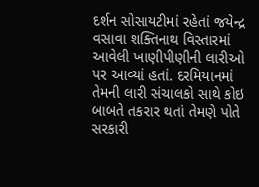દર્શન સોસાયટીમાં રહેતાં જયેન્દ્ર વસાવા શક્તિનાથ વિસ્તારમાં આવેલી ખાણીપીણીની લારીઓ પર આવ્યાં હતાં. દરમિયાનમાં તેમની લારી સંચાલકો સાથે કોઇ બાબતે તકરાર થતાં તેમણે પોતે સરકારી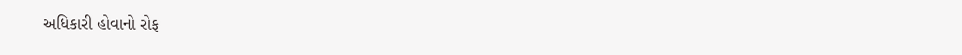અધિકારી હોવાનો રોફ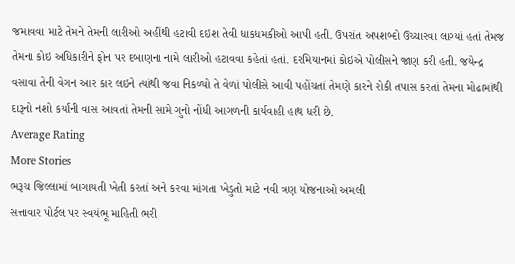જમાવવા માટે તેમને તેમની લારીઓ અહીંથી હટાવી દઇશ તેવી ધાકધમકીઓ આપી હતી. ઉપરાંત અપશબ્દો ઉચ્ચારવા લાગ્યાં હતાં તેમજ તેમના કોઇ અધિકારીને ફોન પર દબાણના નામે લારીઓ હટાવવા કહેતાં હતાં. દરમિયાનમાં કોઇએ પોલીસને જાણ કરી હતી. જયેન્દ્ર વસાવા તેની વેગન આર કાર લઇને ત્યાંથી જવા નિકળ્યો તે વેળાં પોલીસે આવી પહોંચતાં તેમણે કારને રોકી તપાસ કરતાં તેમના મોઢામાંથી દારૂનો નશો કર્યાંની વાસ આવતાં તેમની સામે ગુનો નોંધી આગળની કાર્યવાહી હાથ ધરી છે.
Average Rating
More Stories
ભરૂચ જિલ્લામાં બાગાયતી ખેતી કરતાં અને કરવા માંગતા ખેડુતો માટે નવી ત્રણ યોજનાઓ અમલી
સત્તાવાર પોર્ટલ પર સ્વયંભૂ માહિતી ભરી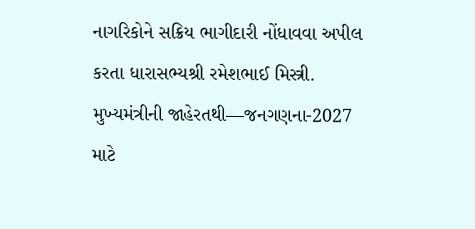નાગરિકોને સક્રિય ભાગીદારી નોંધાવવા અપીલ કરતા ધારાસભ્યશ્રી રમેશભાઈ મિસ્ત્રી.
મુખ્યમંત્રીની જાહેરતથી—જનગણના-2027 માટે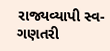રાજ્યવ્યાપી સ્વ-ગણતરી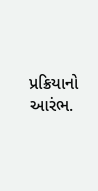પ્રક્રિયાનો આરંભ.